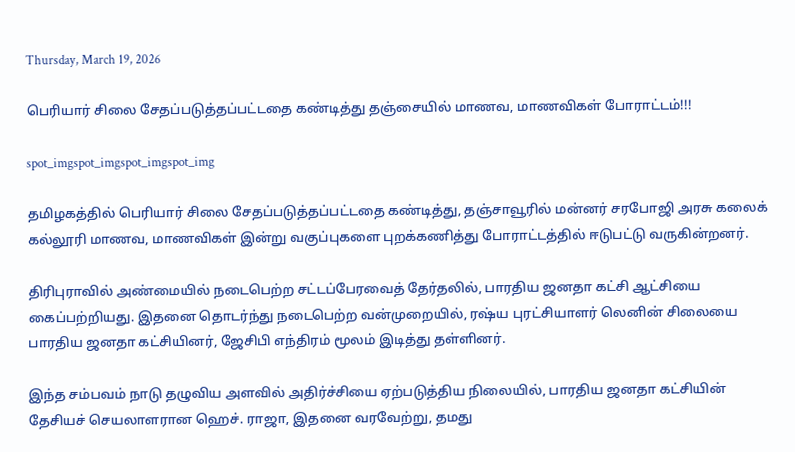Thursday, March 19, 2026

பெரியார் சிலை சேதப்படுத்தப்பட்டதை கண்டித்து தஞ்சையில் மாணவ, மாணவிகள் போராட்டம்!!!

spot_imgspot_imgspot_imgspot_img

தமிழகத்தில் பெரியார் சிலை சேதப்படுத்தப்பட்டதை கண்டித்து, தஞ்சாவூரில் மன்னர் சரபோஜி அரசு கலைக் கல்லூரி மாணவ, மாணவிகள் இன்று வகுப்புகளை புறக்கணித்து போராட்டத்தில் ஈடுபட்டு வருகின்றனர்.

திரிபுராவில் அண்மையில் நடைபெற்ற சட்டப்பேரவைத் தேர்தலில், பாரதிய ஜனதா கட்சி ஆட்சியை கைப்பற்றியது. இதனை தொடர்ந்து நடைபெற்ற வன்முறையில், ரஷ்ய புரட்சியாளர் லெனின் சிலையை பாரதிய ஜனதா கட்சியினர், ஜேசிபி எந்திரம் மூலம் இடித்து தள்ளினர்.

இந்த சம்பவம் நாடு தழுவிய அளவில் அதிர்ச்சியை ஏற்படுத்திய நிலையில், பாரதிய ஜனதா கட்சியின் தேசியச் செயலாளரான ஹெச். ராஜா, இதனை வரவேற்று, தமது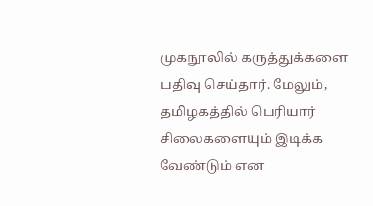முகநூலில் கருத்துக்களை பதிவு செய்தார். மேலும், தமிழகத்தில் பெரியார் சிலைகளையும் இடிக்க வேண்டும் என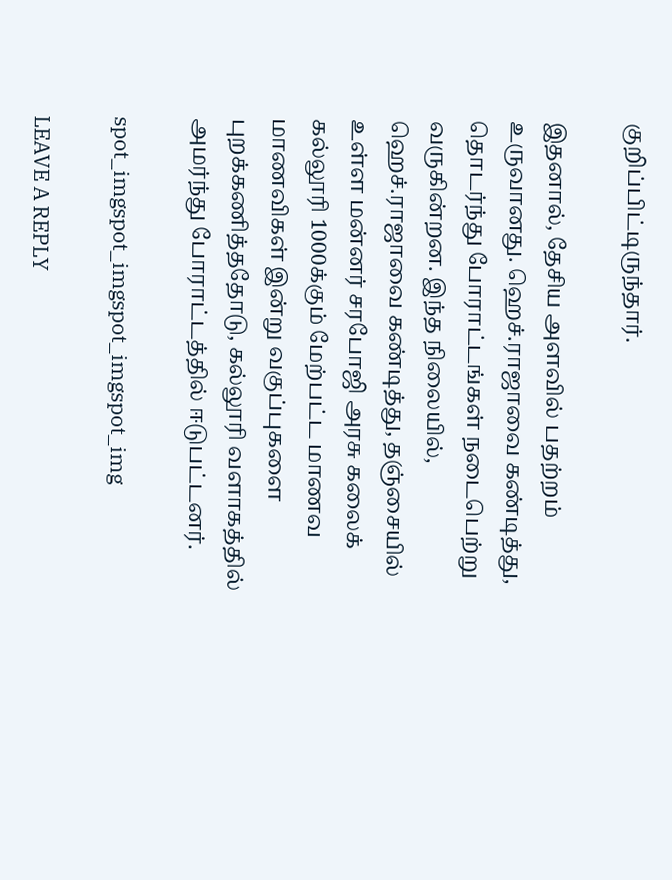குறிப்பிட்டிருந்தார்.

இதனால், தேசிய அளவில் பதற்றம் உருவானது. ஹெச்.ராஜாவை கண்டித்து, தொடர்ந்து போராட்டங்கள் நடைபெற்று வருகின்றன. இந்த நிலையில், ஹெச்.ராஜாவை கண்டித்து, தஞ்சையில் உள்ள மன்னர் சரபோஜி அரசு கலைக் கல்லூரி 1000க்கும் மேற்பட்ட மாணவ மாணவிகள் இன்று வகுப்புகளை புறக்கணித்ததோடு, கல்லூரி வளாகத்தில் அமர்ந்து போராட்டத்தில் ஈடுபட்டனர்.

spot_imgspot_imgspot_imgspot_img

LEAVE A REPLY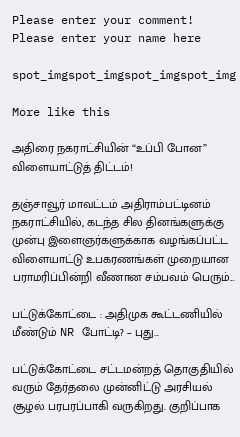Please enter your comment!
Please enter your name here

spot_imgspot_imgspot_imgspot_img

More like this

அதிரை நகராட்சியின் “உப்பி போன” விளையாட்டுத் திட்டம்!

தஞ்சாவூர் மாவட்டம் அதிராம்பட்டினம் நகராட்சியில், கடந்த சில தினங்களுக்கு முன்பு இளைஞர்களுக்காக வழங்கப்பட்ட விளையாட்டு உபகரணங்கள் முறையான பராமரிப்பின்றி வீணான சம்பவம் பெரும்...

பட்டுக்கோட்டை : அதிமுக கூட்டணியில் மீண்டும் NR போட்டி? – புது...

பட்டுக்கோட்டை சட்டமன்றத் தொகுதியில் வரும் தேர்தலை முன்னிட்டு அரசியல் சூழல் பரபரப்பாகி வருகிறது. குறிப்பாக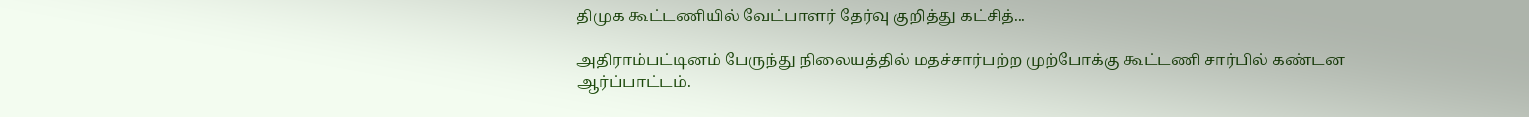திமுக கூட்டணியில் வேட்பாளர் தேர்வு குறித்து கட்சித்...

அதிராம்பட்டினம் பேருந்து நிலையத்தில் மதச்சார்பற்ற முற்போக்கு கூட்டணி சார்பில் கண்டன ஆர்ப்பாட்டம்.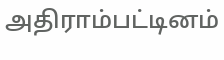அதிராம்பட்டினம்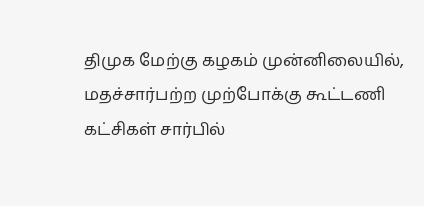திமுக மேற்கு கழகம் முன்னிலையில், மதச்சார்பற்ற முற்போக்கு கூட்டணி கட்சிகள் சார்பில்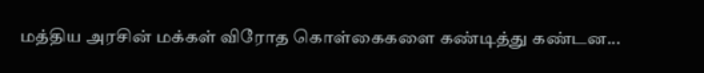மத்திய அரசின் மக்கள் விரோத கொள்கைகளை கண்டித்து கண்டன...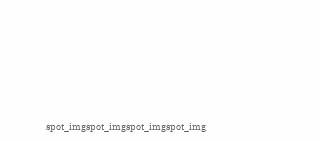spot_imgspot_imgspot_imgspot_img